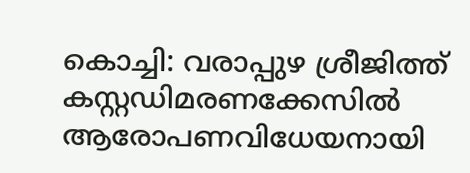കൊച്ചി: വരാപ്പുഴ ശ്രീജിത്ത് കസ്റ്റഡിമരണക്കേസിൽ ആരോപണവിധേയനായി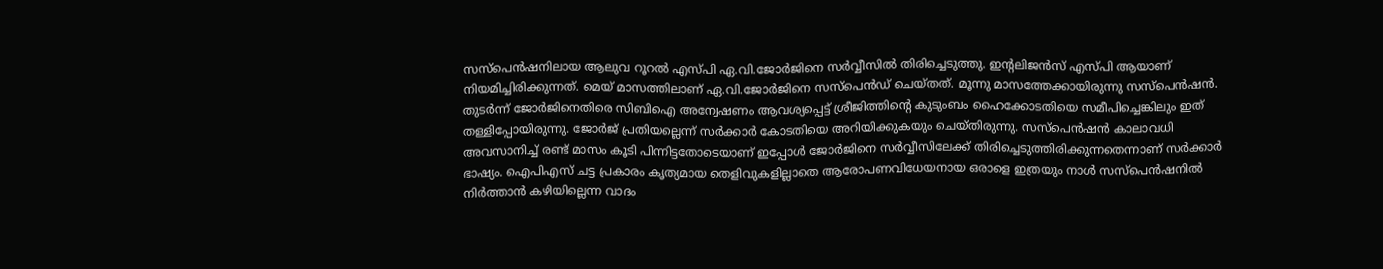സസ്പെൻഷനിലായ ആലുവ റൂറൽ എസ്പി ഏ.വി.ജോർജിനെ സർവ്വീസിൽ തിരിച്ചെടുത്തു. ഇന്റലിജൻസ് എസ്പി ആയാണ് നിയമിച്ചിരിക്കുന്നത്. മെയ് മാസത്തിലാണ് ഏ.വി.ജോർജിനെ സസ്പെൻഡ് ചെയ്തത്. മൂന്നു മാസത്തേക്കായിരുന്നു സസ്പെൻഷൻ. തുടർന്ന് ജോർജിനെതിരെ സിബിഐ അന്വേഷണം ആവശ്യപ്പെട്ട് ശ്രീജിത്തിന്റെ കുടുംബം ഹൈക്കോടതിയെ സമീപിച്ചെങ്കിലും ഇത് തള്ളിപ്പോയിരുന്നു. ജോർജ് പ്രതിയല്ലെന്ന് സർക്കാർ കോടതിയെ അറിയിക്കുകയും ചെയ്തിരുന്നു. സസ്പെൻഷൻ കാലാവധി അവസാനിച്ച് രണ്ട് മാസം കൂടി പിന്നിട്ടതോടെയാണ് ഇപ്പോൾ ജോർജിനെ സർവ്വീസിലേക്ക് തിരിച്ചെടുത്തിരിക്കുന്നതെന്നാണ് സർക്കാർ ഭാഷ്യം. ഐപിഎസ് ചട്ട പ്രകാരം കൃത്യമായ തെളിവുകളില്ലാതെ ആരോപണവിധേയനായ ഒരാളെ ഇത്രയും നാൾ സസ്പെൻഷനിൽ നിർത്താൻ കഴിയില്ലെന്ന വാദം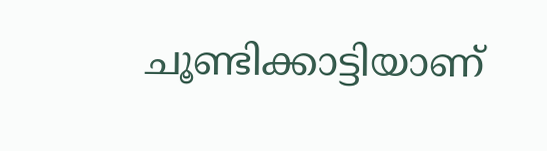ചൂണ്ടിക്കാട്ടിയാണ്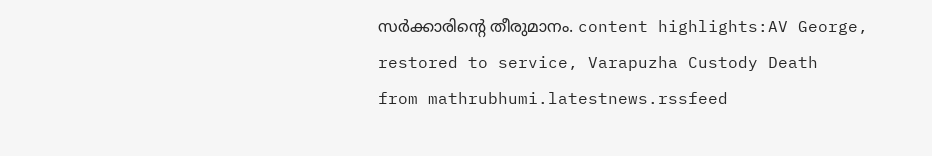സർക്കാരിന്റെ തീരുമാനം. content highlights:AV George, restored to service, Varapuzha Custody Death
from mathrubhumi.latestnews.rssfeed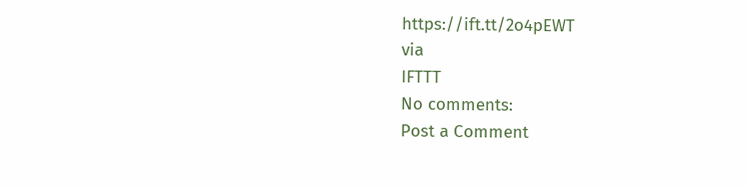https://ift.tt/2o4pEWT
via
IFTTT
No comments:
Post a Comment